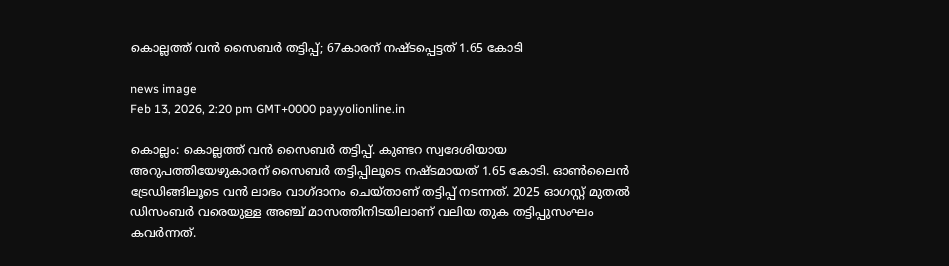കൊല്ലത്ത് വൻ സൈബർ തട്ടിപ്പ്; 67കാരന് നഷ്ടപ്പെട്ടത് 1.65 കോടി

news image
Feb 13, 2026, 2:20 pm GMT+0000 payyolionline.in

കൊല്ലം: കൊല്ലത്ത് വൻ സൈബർ തട്ടിപ്പ്. കുണ്ടറ സ്വദേശിയായ അറുപത്തിയേഴുകാരന് സൈബർ തട്ടിപ്പിലൂടെ നഷ്ടമായത് 1.65 കോടി. ഓൺലൈൻ ട്രേഡിങ്ങിലൂടെ വൻ ലാഭം വാഗ്ദാനം ചെയ്താണ് തട്ടിപ്പ് നടന്നത്. 2025 ഓഗസ്റ്റ് മുതൽ ഡിസംബർ വരെയുള്ള അഞ്ച് മാസത്തിനിടയിലാണ് വലിയ തുക തട്ടിപ്പുസംഘം കവർന്നത്.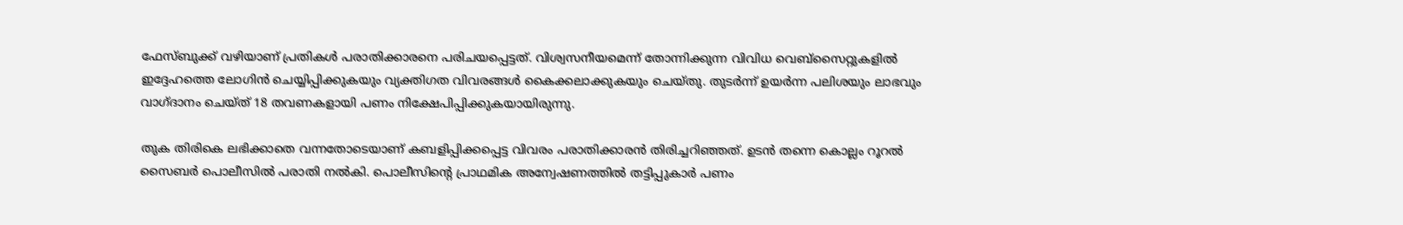ഫേസ്ബുക്ക് വഴിയാണ് പ്രതികൾ പരാതിക്കാരനെ പരിചയപ്പെട്ടത്. വിശ്വസനീയമെന്ന് തോന്നിക്കുന്ന വിവിധ വെബ്സൈറ്റുകളിൽ ഇദ്ദേഹത്തെ ലോഗിൻ ചെയ്യിപ്പിക്കുകയും വ്യക്തിഗത വിവരങ്ങൾ കൈക്കലാക്കുകയും ചെയ്തു. തുടർന്ന് ഉയർന്ന പലിശയും ലാഭവും വാഗ്ദാനം ചെയ്ത് 18 തവണകളായി പണം നിക്ഷേപിപ്പിക്കുകയായിരുന്നു.

തുക തിരികെ ലഭിക്കാതെ വന്നതോടെയാണ് കബളിപ്പിക്കപ്പെട്ട വിവരം പരാതിക്കാരൻ തിരിച്ചറിഞ്ഞത്. ഉടൻ തന്നെ കൊല്ലം റൂറൽ സൈബർ പൊലീസിൽ പരാതി നൽകി. പൊലീസിന്റെ പ്രാഥമിക അന്വേഷണത്തിൽ തട്ടിപ്പുകാർ പണം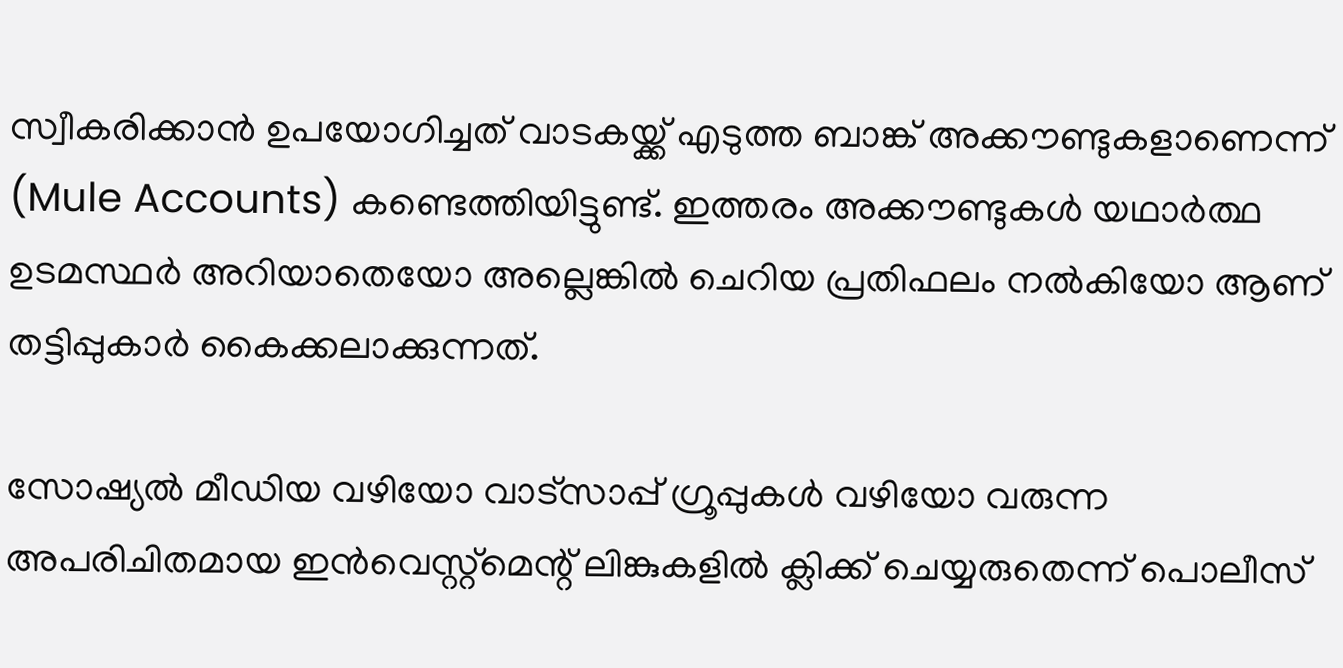സ്വീകരിക്കാൻ ഉപയോഗിച്ചത് വാടകയ്ക്ക് എടുത്ത ബാങ്ക് അക്കൗണ്ടുകളാണെന്ന് (Mule Accounts) കണ്ടെത്തിയിട്ടുണ്ട്. ഇത്തരം അക്കൗണ്ടുകൾ യഥാർത്ഥ ഉടമസ്ഥർ അറിയാതെയോ അല്ലെങ്കിൽ ചെറിയ പ്രതിഫലം നൽകിയോ ആണ് തട്ടിപ്പുകാർ കൈക്കലാക്കുന്നത്.

സോഷ്യൽ മീഡിയ വഴിയോ വാട്സാപ്പ് ഗ്രൂപ്പുകൾ വഴിയോ വരുന്ന അപരിചിതമായ ഇൻവെസ്റ്റ്‌മെന്റ് ലിങ്കുകളിൽ ക്ലിക്ക് ചെയ്യരുതെന്ന് പൊലീസ്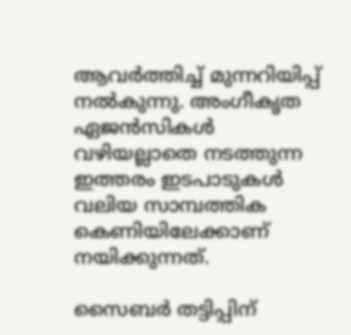ആവർത്തിച്ച് മുന്നറിയിപ്പ് നൽകുന്നു. അംഗീകൃത ഏജൻസികൾ വഴിയല്ലാതെ നടത്തുന്ന ഇത്തരം ഇടപാടുകൾ വലിയ സാമ്പത്തിക കെണിയിലേക്കാണ് നയിക്കുന്നത്.

സൈബർ തട്ടിപ്പിന്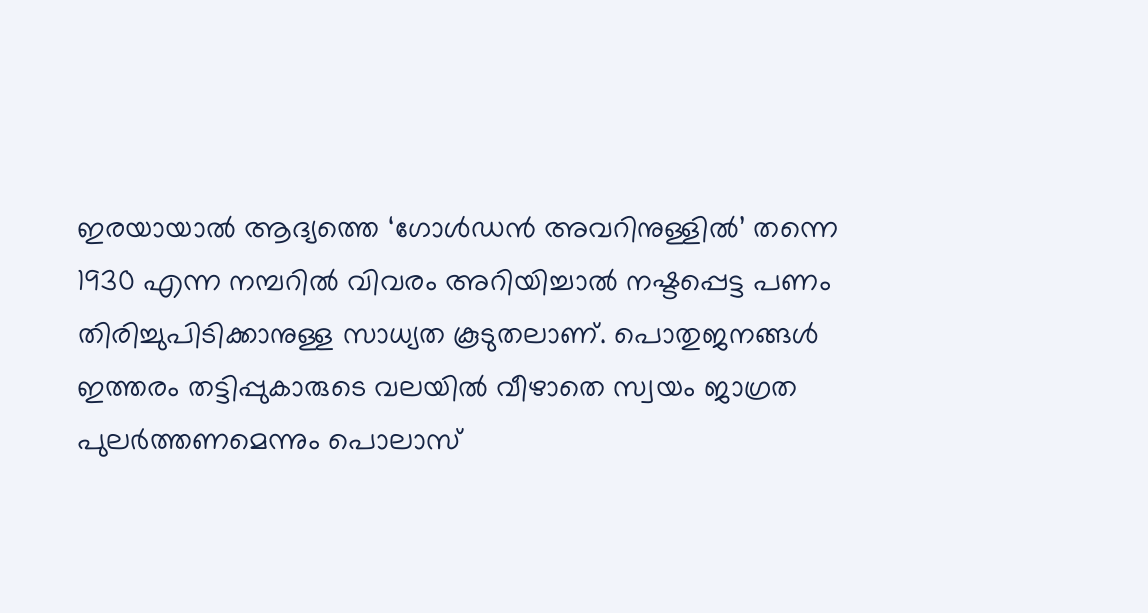ഇരയായാൽ ആദ്യത്തെ ‘ഗോൾഡൻ അവറിനുള്ളിൽ’ തന്നെ 1930 എന്ന നമ്പറിൽ വിവരം അറിയിച്ചാൽ നഷ്ടപ്പെട്ട പണം തിരിച്ചുപിടിക്കാനുള്ള സാധ്യത കൂടുതലാണ്. പൊതുജനങ്ങൾ ഇത്തരം തട്ടിപ്പുകാരുടെ വലയിൽ വീഴാതെ സ്വയം ജാഗ്രത പുലർത്തണമെന്നും പൊലാസ്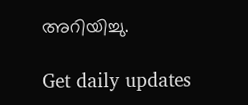അറിയിച്ചു.

Get daily updates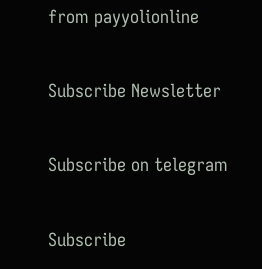from payyolionline

Subscribe Newsletter

Subscribe on telegram

Subscribe